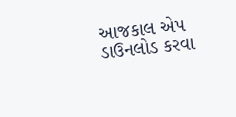આજકાલ એપ ડાઉનલોડ કરવા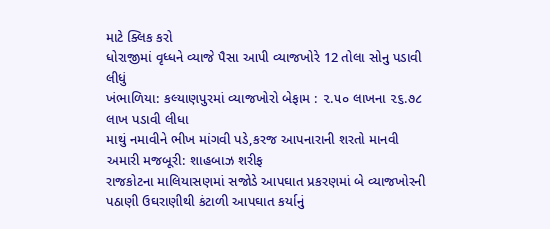માટે ક્લિક કરો
ધોરાજીમાં વૃધ્ધને વ્યાજે પૈસા આપી વ્યાજખોરે 12 તોલા સોનુ પડાવી લીધું
ખંભાળિયા: કલ્યાણપુરમાં વ્યાજખોરો બેફામ : ૨.૫૦ લાખના ૨૬.૭૮ લાખ પડાવી લીધા
માથું નમાવીને ભીખ માંગવી પડે,કરજ આપનારાની શરતો માનવી અમારી મજબૂરી: શાહબાઝ શરીફ
રાજકોટના માલિયાસણમાં સજોડે આપઘાત પ્રકરણમાં બે વ્યાજખોરની પઠાણી ઉઘરાણીથી કંટાળી આપઘાત કર્યાનું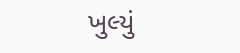ખુલ્યું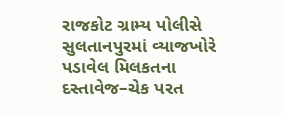રાજકોટ ગ્રામ્ય પોલીસે સુલતાનપુરમાં વ્યાજખોરે પડાવેલ મિલકતના દસ્તાવેજ–ચેક પરત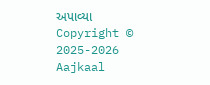અપાવ્યા
Copyright © 2025-2026 Aajkaal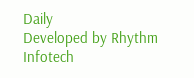Daily
Developed by Rhythm Infotech